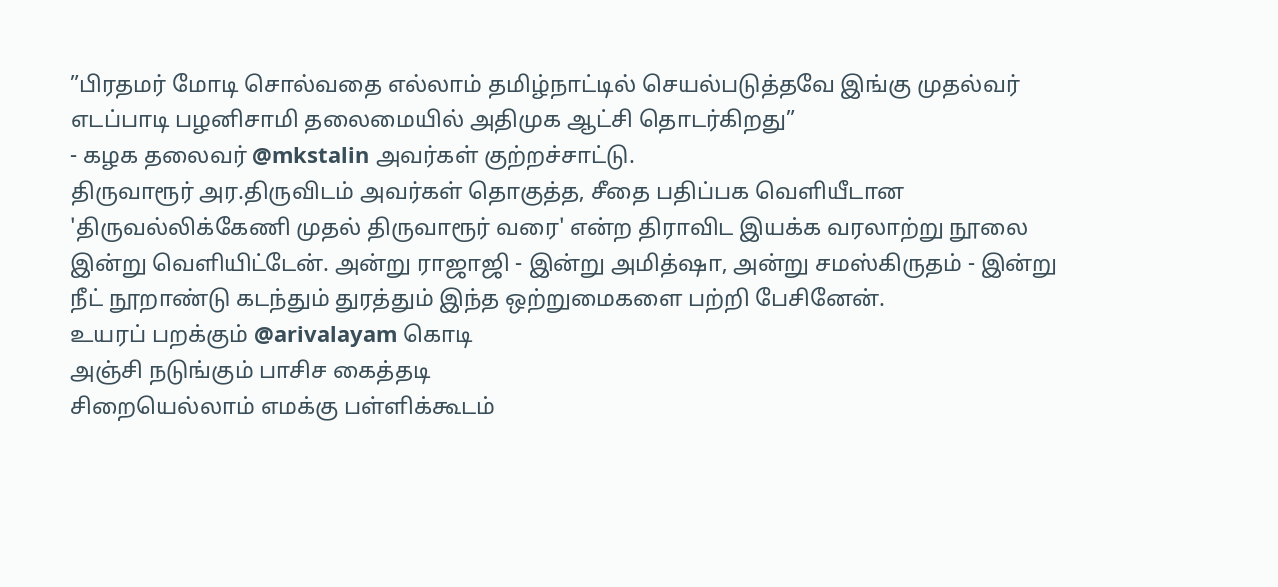”பிரதமர் மோடி சொல்வதை எல்லாம் தமிழ்நாட்டில் செயல்படுத்தவே இங்கு முதல்வர் எடப்பாடி பழனிசாமி தலைமையில் அதிமுக ஆட்சி தொடர்கிறது”
- கழக தலைவர் @mkstalin அவர்கள் குற்றச்சாட்டு.
திருவாரூர் அர.திருவிடம் அவர்கள் தொகுத்த, சீதை பதிப்பக வெளியீடான 'திருவல்லிக்கேணி முதல் திருவாரூர் வரை' என்ற திராவிட இயக்க வரலாற்று நூலை இன்று வெளியிட்டேன். அன்று ராஜாஜி - இன்று அமித்ஷா, அன்று சமஸ்கிருதம் - இன்று நீட் நூறாண்டு கடந்தும் துரத்தும் இந்த ஒற்றுமைகளை பற்றி பேசினேன்.
உயரப் பறக்கும் @arivalayam கொடி
அஞ்சி நடுங்கும் பாசிச கைத்தடி
சிறையெல்லாம் எமக்கு பள்ளிக்கூடம்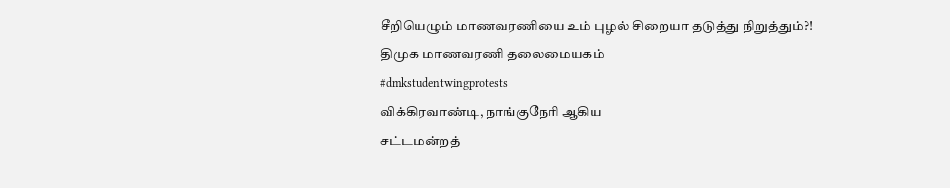சீறியெழும் மாணவரணியை உம் புழல் சிறையா தடுத்து நிறுத்தும்?!
திமுக மாணவரணி தலைமையகம்
#dmkstudentwingprotests
விக்கிரவாண்டி, நாங்குநேரி ஆகிய
சட்டமன்றத்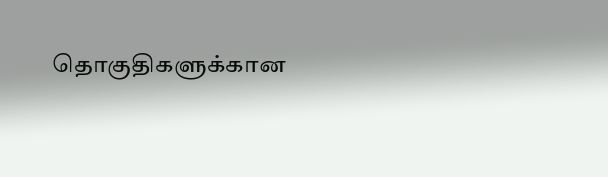தொகுதிகளுக்கான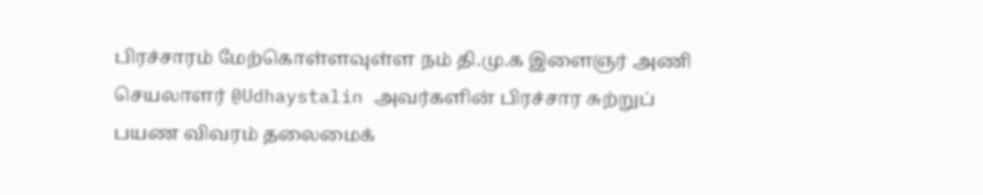பிரச்சாரம் மேற்கொள்ளவுள்ள நம் தி.மு.க இளைஞர் அணி செயலாளர் @Udhaystalin அவர்களின் பிரச்சார சுற்றுப் பயண விவரம் தலைமைக்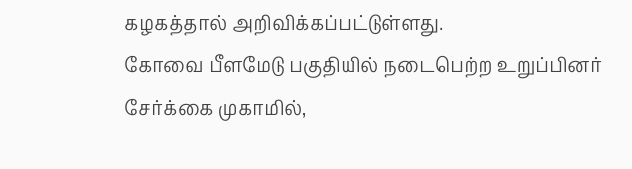கழகத்தால் அறிவிக்கப்பட்டுள்ளது.
கோவை பீளமேடு பகுதியில் நடைபெற்ற உறுப்பினர் சேர்க்கை முகாமில்,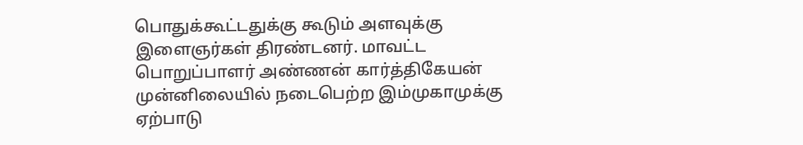பொதுக்கூட்டதுக்கு கூடும் அளவுக்கு இளைஞர்கள் திரண்டனர். மாவட்ட பொறுப்பாளர் அண்ணன் கார்த்திகேயன் முன்னிலையில் நடைபெற்ற இம்முகாமுக்கு ஏற்பாடு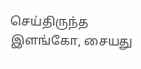செய்திருந்த இளங்கோ, சையது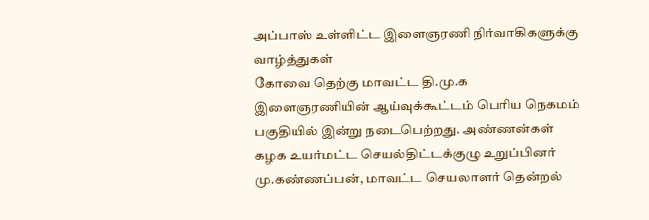அப்பாஸ் உள்ளிட்ட இளைஞரணி நிர்வாகிகளுக்கு வாழ்த்துகள்
கோவை தெற்கு மாவட்ட தி.மு.க இளைஞரணியின் ஆய்வுக்கூட்டம் பெரிய நெகமம் பகுதியில் இன்று நடைபெற்றது. அண்ணன்கள் கழக உயர்மட்ட செயல்திட்டக்குழு உறுப்பினர் மு.கண்ணப்பன், மாவட்ட செயலாளர் தென்றல்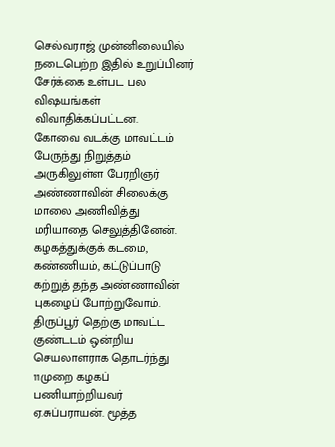செல்வராஜ் முன்னிலையில் நடைபெற்ற இதில் உறுப்பினர் சேர்க்கை உள்பட பல விஷயங்கள் விவாதிக்கப்பட்டன.
கோவை வடக்கு மாவட்டம் பேருந்து நிறுத்தம் அருகிலுள்ள பேரறிஞர் அண்ணாவின் சிலைக்கு மாலை அணிவித்து மரியாதை செலுத்தினேன். கழகத்துக்குக் கடமை, கண்ணியம், கட்டுப்பாடு கற்றுத் தந்த அண்ணாவின் புகழைப் போற்றுவோம்.
திருப்பூர் தெற்கு மாவட்ட குண்டடம் ஒன்றிய செயலாளராக தொடர்ந்து 11முறை கழகப் பணியாற்றியவர் ஏ.சுப்பராயன். மூத்த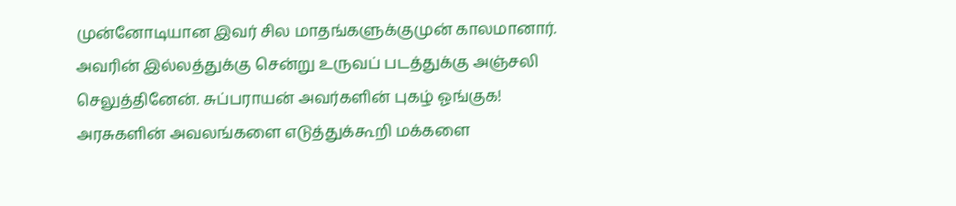முன்னோடியான இவர் சில மாதங்களுக்குமுன் காலமானார். அவரின் இல்லத்துக்கு சென்று உருவப் படத்துக்கு அஞ்சலி செலுத்தினேன். சுப்பராயன் அவர்களின் புகழ் ஓங்குக!
அரசுகளின் அவலங்களை எடுத்துக்கூறி மக்களை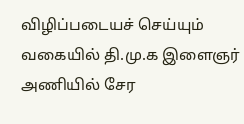விழிப்படையச் செய்யும் வகையில் தி.மு.க இளைஞர் அணியில் சேர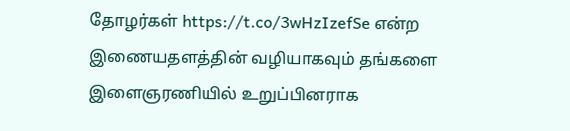தோழர்கள் https://t.co/3wHzIzefSe என்ற இணையதளத்தின் வழியாகவும் தங்களை இளைஞரணியில் உறுப்பினராக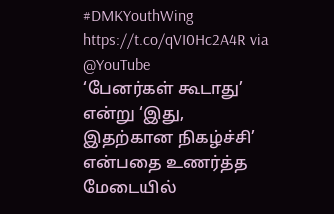#DMKYouthWing https://t.co/qVI0Hc2A4R via @YouTube
‘பேனர்கள் கூடாது’ என்று ‘இது, இதற்கான நிகழ்ச்சி’ என்பதை உணர்த்த மேடையில்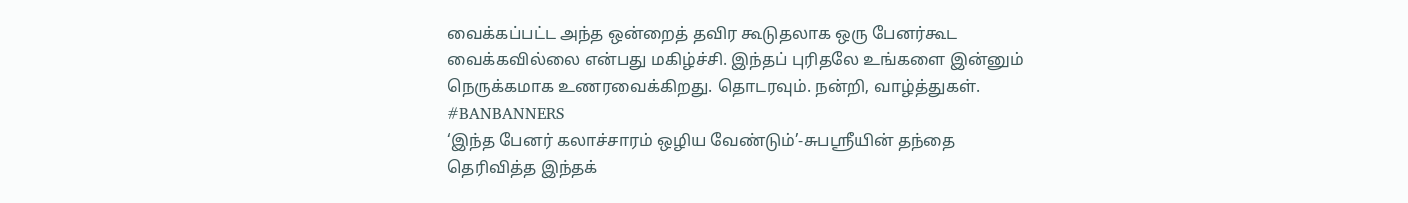வைக்கப்பட்ட அந்த ஒன்றைத் தவிர கூடுதலாக ஒரு பேனர்கூட வைக்கவில்லை என்பது மகிழ்ச்சி. இந்தப் புரிதலே உங்களை இன்னும் நெருக்கமாக உணரவைக்கிறது. தொடரவும். நன்றி, வாழ்த்துகள். #BANBANNERS
‘இந்த பேனர் கலாச்சாரம் ஒழிய வேண்டும்’-சுபஸ்ரீயின் தந்தை தெரிவித்த இந்தக்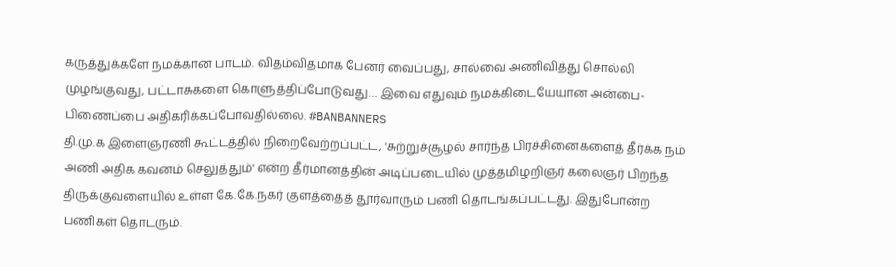கருத்துக்களே நமக்கான பாடம். விதம்விதமாக பேனர் வைப்பது, சால்வை அணிவித்து சொல்லி முழங்குவது, பட்டாசுகளை கொளுத்திப்போடுவது… இவை எதுவும் நமக்கிடையேயான அன்பை-பிணைப்பை அதிகரிக்கப்போவதில்லை. #BANBANNERS
தி.மு.க இளைஞரணி கூட்டத்தில் நிறைவேற்றப்பட்ட, 'சுற்றுச்சூழல் சார்ந்த பிரச்சினைகளைத் தீர்க்க நம் அணி அதிக கவனம் செலுத்தும்' என்ற தீர்மானத்தின் அடிப்படையில் முத்தமிழறிஞர் கலைஞர் பிறந்த திருக்குவளையில் உள்ள கே.கே.நகர் குளத்தைத் தூர்வாரும் பணி தொடங்கப்பட்டது. இதுபோன்ற பணிகள் தொடரும்.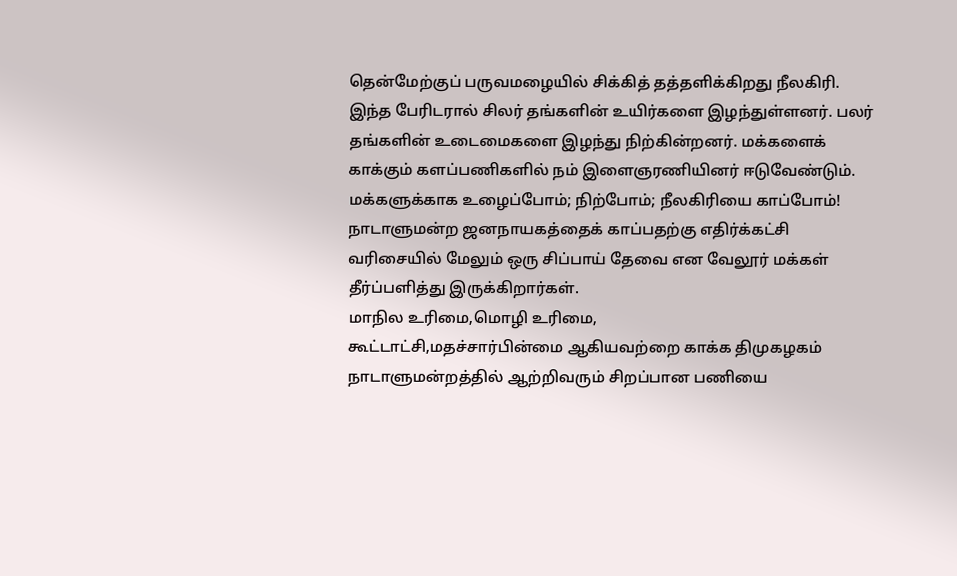தென்மேற்குப் பருவமழையில் சிக்கித் தத்தளிக்கிறது நீலகிரி. இந்த பேரிடரால் சிலர் தங்களின் உயிர்களை இழந்துள்ளனர். பலர் தங்களின் உடைமைகளை இழந்து நிற்கின்றனர். மக்களைக் காக்கும் களப்பணிகளில் நம் இளைஞரணியினர் ஈடுவேண்டும். மக்களுக்காக உழைப்போம்; நிற்போம்; நீலகிரியை காப்போம்!
நாடாளுமன்ற ஜனநாயகத்தைக் காப்பதற்கு எதிர்க்கட்சி வரிசையில் மேலும் ஒரு சிப்பாய் தேவை என வேலூர் மக்கள் தீர்ப்பளித்து இருக்கிறார்கள்.
மாநில உரிமை,மொழி உரிமை,
கூட்டாட்சி,மதச்சார்பின்மை ஆகியவற்றை காக்க திமுகழகம் நாடாளுமன்றத்தில் ஆற்றிவரும் சிறப்பான பணியை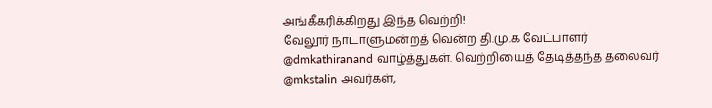அங்கீகரிக்கிறது இந்த வெற்றி!
வேலூர் நாடாளுமன்றத் வென்ற தி.மு.க வேட்பாளர் @dmkathiranand வாழ்த்துகள். வெற்றியைத் தேடித்தந்த தலைவர் @mkstalin அவர்கள்,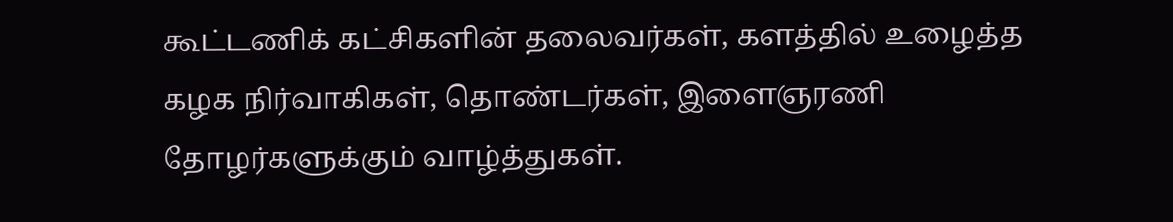கூட்டணிக் கட்சிகளின் தலைவர்கள், களத்தில் உழைத்த கழக நிர்வாகிகள், தொண்டர்கள், இளைஞரணி தோழர்களுக்கும் வாழ்த்துகள்.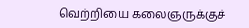வெற்றியை கலைஞருக்குச்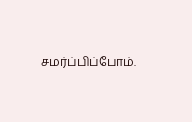சமர்ப்பிப்போம்.